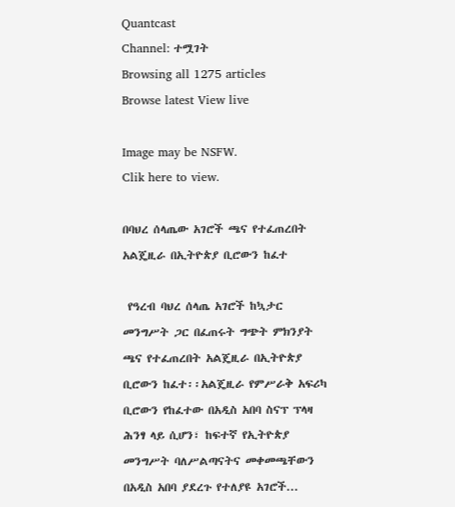Quantcast
Channel: ተሟገት
Browsing all 1275 articles
Browse latest View live

Image may be NSFW.
Clik here to view.

በባህረ ሰላጤው አገሮች ጫና የተፈጠረበት አልጄዚራ በኢትዮጵያ ቢሮውን ከፈተ

 የዓረብ ባህረ ሰላጤ አገሮች ከኳታር መንግሥት ጋር በፈጠሩት ግጭት ምክንያት ጫና የተፈጠረበት አልጄዚራ በኢትዮጵያ ቢሮውን ከፈተ፡፡አልጄዚራ የምሥራቅ አፍሪካ ቢሮውን የከፈተው በአዲስ አበባ ስናፕ ፕላዛ ሕንፃ ላይ ሲሆን፣ ከፍተኛ የኢትዮጵያ መንግሥት ባለሥልጣናትና መቀመጫቸውን በአዲስ አበባ ያደረጉ የተለያዩ አገሮች...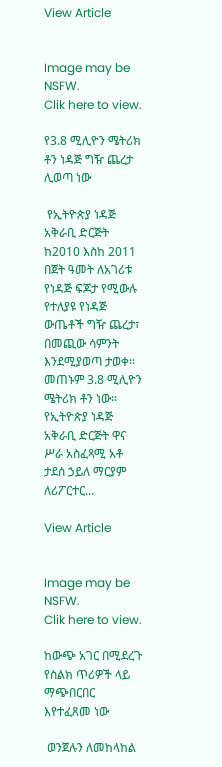View Article


Image may be NSFW.
Clik here to view.

የ3.8 ሚሊዮን ሜትሪክ ቶን ነዳጅ ግዥ ጨረታ ሊወጣ ነው

 የኢትዮጵያ ነዳጅ አቅራቢ ድርጅት ከ2010 እስከ 2011 በጀት ዓመት ለአገሪቱ የነዳጅ ፍጆታ የሚውሉ የተለያዩ የነዳጅ ውጤቶች ግዥ ጨረታ፣ በመጪው ሳምንት እንደሚያወጣ ታወቀ፡፡ መጠኑም 3.8 ሚሊዮን ሜትሪክ ቶን ነው፡፡የኢትዮጵያ ነዳጅ አቅራቢ ድርጅት ዋና ሥራ አስፈጻሚ አቶ ታደሰ ኃይለ ማርያም ለሪፖርተር...

View Article


Image may be NSFW.
Clik here to view.

ከውጭ አገር በሚደረጉ የስልክ ጥሪዎች ላይ ማጭበርበር እየተፈጸመ ነው

 ወንጀሉን ለመከላከል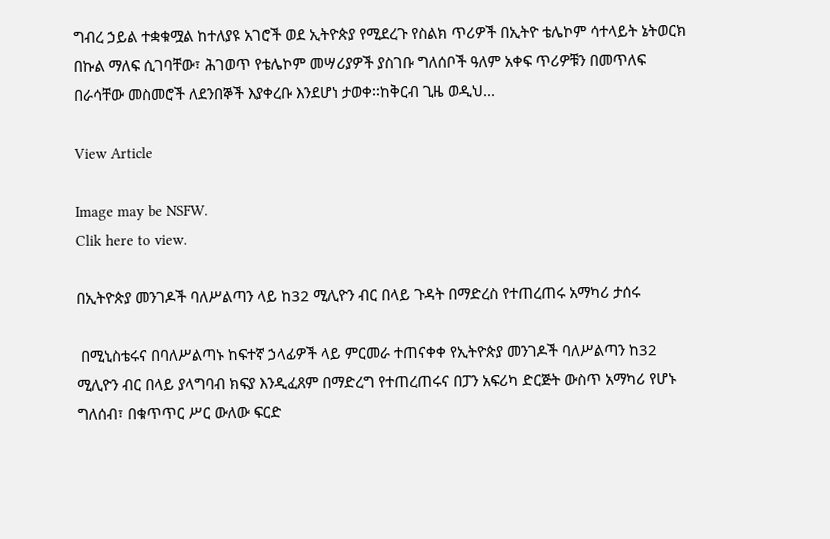ግብረ ኃይል ተቋቁሟል ከተለያዩ አገሮች ወደ ኢትዮጵያ የሚደረጉ የስልክ ጥሪዎች በኢትዮ ቴሌኮም ሳተላይት ኔትወርክ በኩል ማለፍ ሲገባቸው፣ ሕገወጥ የቴሌኮም መሣሪያዎች ያስገቡ ግለሰቦች ዓለም አቀፍ ጥሪዎቹን በመጥለፍ በራሳቸው መስመሮች ለደንበኞች እያቀረቡ እንደሆነ ታወቀ፡፡ከቅርብ ጊዜ ወዲህ...

View Article

Image may be NSFW.
Clik here to view.

በኢትዮጵያ መንገዶች ባለሥልጣን ላይ ከ32 ሚሊዮን ብር በላይ ጉዳት በማድረስ የተጠረጠሩ አማካሪ ታሰሩ

 በሚኒስቴሩና በባለሥልጣኑ ከፍተኛ ኃላፊዎች ላይ ምርመራ ተጠናቀቀ የኢትዮጵያ መንገዶች ባለሥልጣን ከ32 ሚሊዮን ብር በላይ ያላግባብ ክፍያ እንዲፈጸም በማድረግ የተጠረጠሩና በፓን አፍሪካ ድርጅት ውስጥ አማካሪ የሆኑ ግለሰብ፣ በቁጥጥር ሥር ውለው ፍርድ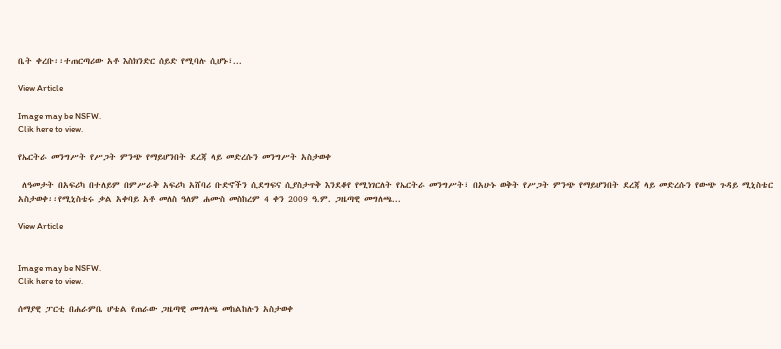ቤት ቀረቡ፡፡ተጠርጣሪው አቶ እስክንድር ሰይድ የሚባሉ ሲሆኑ፣...

View Article

Image may be NSFW.
Clik here to view.

የኤርትራ መንግሥት የሥጋት ምንጭ የማይሆንበት ደረጃ ላይ መድረሱን መንግሥት አስታወቀ

 ለዓመታት በአፍሪካ በተለይም በምሥራቅ አፍሪካ አሸባሪ ቡድኖችን ሲደግፍና ሲያስታጥቅ እንደቆየ የሚነገርለት የኤርትራ መንግሥት፣ በአሁኑ ወቅት የሥጋት ምንጭ የማይሆንበት ደረጃ ላይ መድረሱን የውጭ ጉዳይ ሚኒስቴር አስታወቀ፡፡የሚኒስቴሩ ቃል አቀባይ አቶ መለስ ዓለም ሐሙስ መስከረም 4 ቀን 2009 ዓ.ም. ጋዜጣዊ መግለጫ...

View Article


Image may be NSFW.
Clik here to view.

ሰማያዊ ፓርቲ በሐራምቤ ሆቴል የጠራው ጋዜጣዊ መግለጫ መከልከሉን አስታወቀ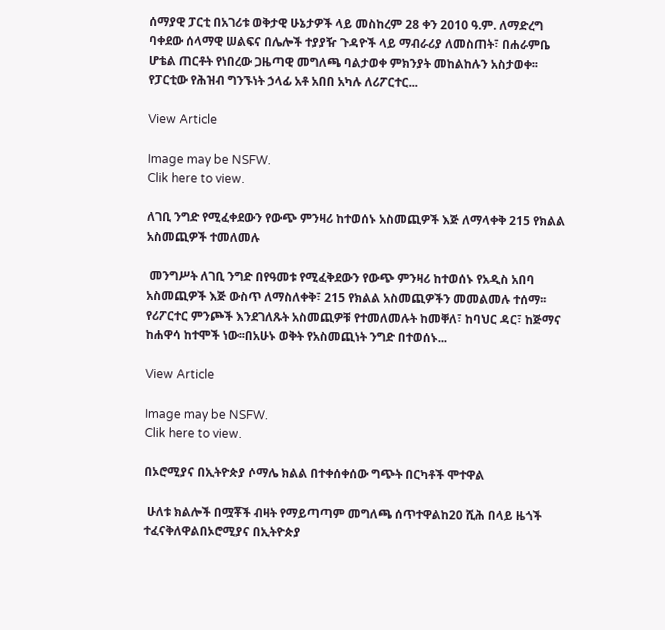ሰማያዊ ፓርቲ በአገሪቱ ወቅታዊ ሁኔታዎች ላይ መስከረም 28 ቀን 2010 ዓ.ም. ለማድረግ ባቀደው ሰላማዊ ሠልፍና በሌሎች ተያያዥ ጉዳዮች ላይ ማብራሪያ ለመስጠት፣ በሐራምቤ ሆቴል ጠርቶት የነበረው ጋዜጣዊ መግለጫ ባልታወቀ ምክንያት መከልከሉን አስታወቀ፡፡የፓርቲው የሕዝብ ግንኙነት ኃላፊ አቶ አበበ አካሉ ለሪፖርተር...

View Article

Image may be NSFW.
Clik here to view.

ለገቢ ንግድ የሚፈቀደውን የውጭ ምንዛሪ ከተወሰኑ አስመጪዎች እጅ ለማላቀቅ 215 የክልል አስመጪዎች ተመለመሉ

 መንግሥት ለገቢ ንግድ በየዓመቱ የሚፈቅደውን የውጭ ምንዛሪ ከተወሰኑ የአዲስ አበባ አስመጪዎች እጅ ውስጥ ለማስለቀቅ፣ 215 የክልል አስመጪዎችን መመልመሉ ተሰማ፡፡የሪፖርተር ምንጮች እንደገለጹት አስመጪዎቹ የተመለመሉት ከመቐለ፣ ከባህር ዳር፣ ከጅማና ከሐዋሳ ከተሞች ነው፡፡በአሁኑ ወቅት የአስመጪነት ንግድ በተወሰኑ...

View Article

Image may be NSFW.
Clik here to view.

በኦሮሚያና በኢትዮጵያ ሶማሌ ክልል በተቀሰቀሰው ግጭት በርካቶች ሞተዋል

 ሁለቱ ክልሎች በሟቾች ብዛት የማይጣጣም መግለጫ ሰጥተዋልከ20 ሺሕ በላይ ዜጎች ተፈናቅለዋልበኦሮሚያና በኢትዮጵያ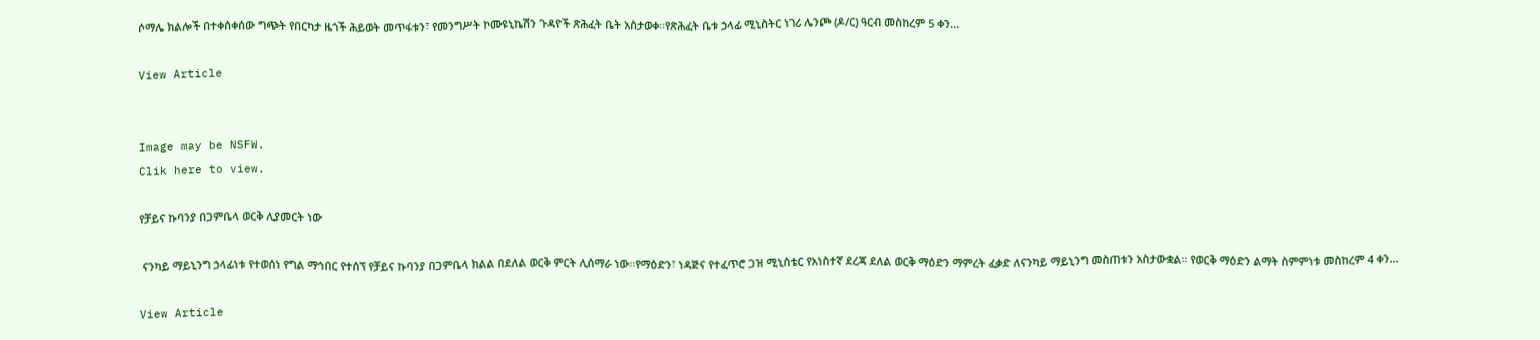ሶማሌ ክልሎች በተቀሰቀሰው ግጭት የበርካታ ዜጎች ሕይወት መጥፋቱን፣ የመንግሥት ኮሙዩኒኬሽን ጉዳዮች ጽሕፈት ቤት አስታወቀ፡፡የጽሕፈት ቤቱ ኃላፊ ሚኒስትር ነገሪ ሌንጮ (ዶ/ር) ዓርብ መስከረም 5 ቀን...

View Article


Image may be NSFW.
Clik here to view.

የቻይና ኩባንያ በጋምቤላ ወርቅ ሊያመርት ነው

 ናንካይ ማይኒንግ ኃላፊነቱ የተወሰነ የግል ማኅበር የተሰኘ የቻይና ኩባንያ በጋምቤላ ክልል በደለል ወርቅ ምርት ሊሰማራ ነው፡፡የማዕድን፣ ነዳጅና የተፈጥሮ ጋዝ ሚኒስቴር የአነስተኛ ደረጃ ደለል ወርቅ ማዕድን ማምረት ፈቃድ ለናንካይ ማይኒንግ መስጠቱን አስታውቋል፡፡ የወርቅ ማዕድን ልማት ስምምነቱ መስከረም 4 ቀን...

View Article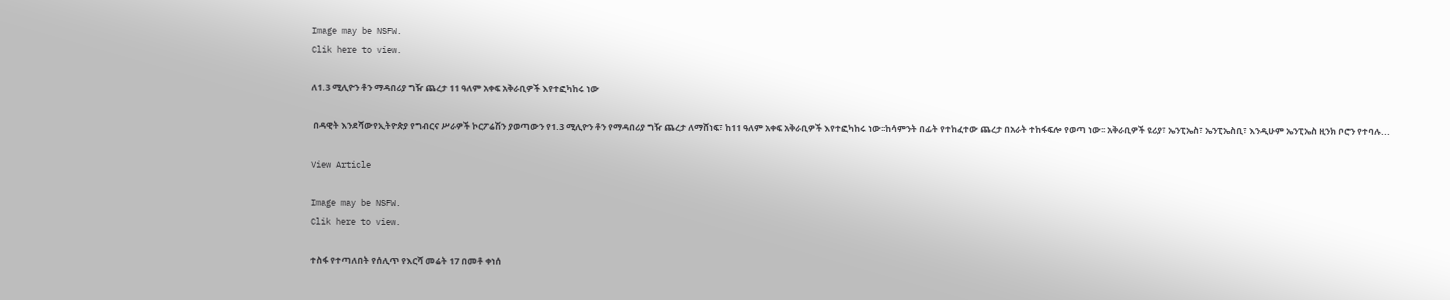Image may be NSFW.
Clik here to view.

ለ1.3 ሚሊዮን ቶን ማዳበሪያ ግዥ ጨረታ 11 ዓለም አቀፍ አቅራቢዎች እየተፎካከሩ ነው

 በዳዊት እንደሻውየኢትዮጵያ የግብርና ሥራዎች ኮርፖሬሽን ያወጣውን የ1.3 ሚሊዮን ቶን የማዳበሪያ ግዥ ጨረታ ለማሸነፍ፣ ከ11 ዓለም አቀፍ አቅራቢዎች እየተፎካከሩ ነው፡፡ከሳምንት በፊት የተከፈተው ጨረታ በአራት ተከፋፍሎ የወጣ ነው፡፡ አቅራቢዎች ዩሪያ፣ ኤንፒኤስ፣ ኤንፒኤስቢ፣ እንዲሁም ኤንፒኤስ ዚንክ ቦሮን የተባሉ...

View Article

Image may be NSFW.
Clik here to view.

ተስፋ የተጣለበት የሰሊጥ የእርሻ መሬት 17 በመቶ ቀነሰ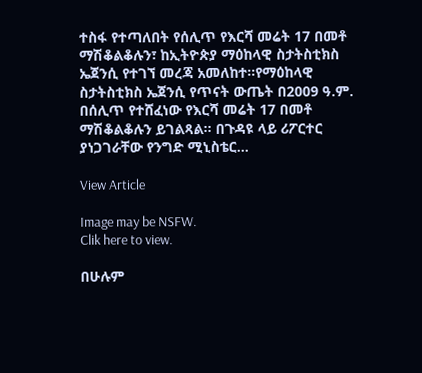ተስፋ የተጣለበት የሰሊጥ የእርሻ መሬት 17 በመቶ ማሽቆልቆሉን፣ ከኢትዮጵያ ማዕከላዊ ስታትስቲክስ ኤጀንሲ የተገኘ መረጃ አመለከተ፡፡የማዕከላዊ ስታትስቲክስ ኤጀንሲ የጥናት ውጤት በ2009 ዓ.ም. በሰሊጥ የተሸፈነው የእርሻ መሬት 17 በመቶ ማሽቆልቆሉን ይገልጻል፡፡ በጉዳዩ ላይ ሪፖርተር ያነጋገራቸው የንግድ ሚኒስቴር...

View Article

Image may be NSFW.
Clik here to view.

በሁሉም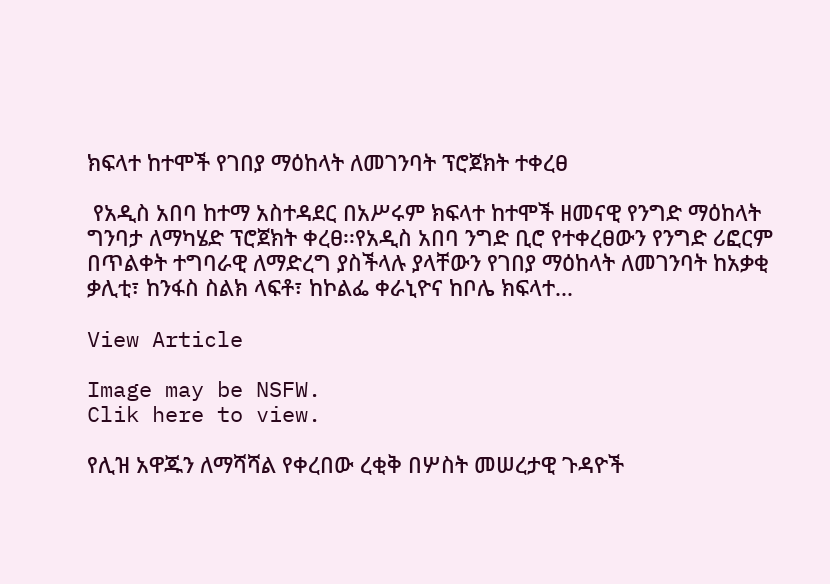ክፍላተ ከተሞች የገበያ ማዕከላት ለመገንባት ፕሮጀክት ተቀረፀ

 የአዲስ አበባ ከተማ አስተዳደር በአሥሩም ክፍላተ ከተሞች ዘመናዊ የንግድ ማዕከላት ግንባታ ለማካሄድ ፕሮጀክት ቀረፀ፡፡የአዲስ አበባ ንግድ ቢሮ የተቀረፀውን የንግድ ሪፎርም በጥልቀት ተግባራዊ ለማድረግ ያስችላሉ ያላቸውን የገበያ ማዕከላት ለመገንባት ከአቃቂ ቃሊቲ፣ ከንፋስ ስልክ ላፍቶ፣ ከኮልፌ ቀራኒዮና ከቦሌ ክፍላተ...

View Article

Image may be NSFW.
Clik here to view.

የሊዝ አዋጁን ለማሻሻል የቀረበው ረቂቅ በሦስት መሠረታዊ ጉዳዮች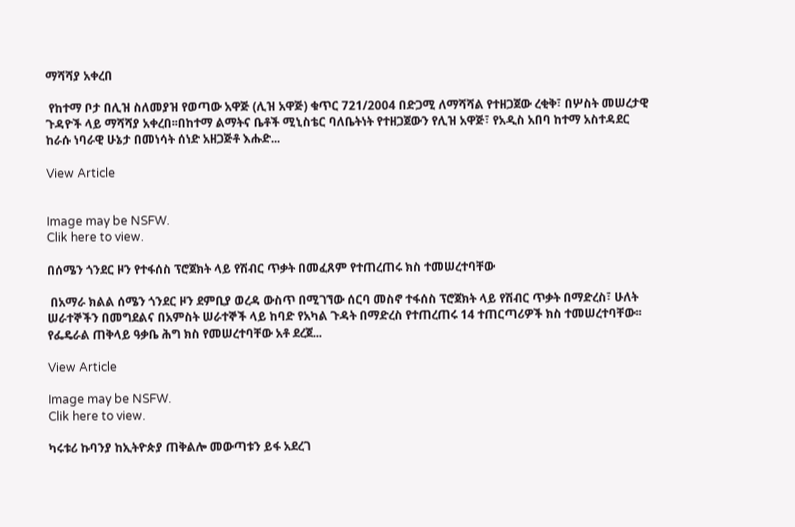ማሻሻያ አቀረበ

 የከተማ ቦታ በሊዝ ስለመያዝ የወጣው አዋጅ (ሊዝ አዋጅ) ቁጥር 721/2004 በድጋሚ ለማሻሻል የተዘጋጀው ረቂቅ፣ በሦስት መሠረታዊ ጉዳዮች ላይ ማሻሻያ አቀረበ፡፡በከተማ ልማትና ቤቶች ሚኒስቴር ባለቤትነት የተዘጋጀውን የሊዝ አዋጅ፣ የአዲስ አበባ ከተማ አስተዳደር ከራሱ ነባራዊ ሁኔታ በመነሳት ሰነድ አዘጋጅቶ እሑድ...

View Article


Image may be NSFW.
Clik here to view.

በሰሜን ጎንደር ዞን የተፋሰስ ፕሮጀክት ላይ የሽብር ጥቃት በመፈጸም የተጠረጠሩ ክስ ተመሠረተባቸው

 በአማራ ክልል ሰሜን ጎንደር ዞን ደምቢያ ወረዳ ውስጥ በሚገኘው ሰርባ መስኖ ተፋሰስ ፕሮጀክት ላይ የሽብር ጥቃት በማድረስ፣ ሁለት ሠራተኞችን በመግደልና በአምስት ሠራተኞች ላይ ከባድ የአካል ጉዳት በማድረስ የተጠረጠሩ 14 ተጠርጣሪዎች ክስ ተመሠረተባቸው፡፡የፌዴራል ጠቅላይ ዓቃቤ ሕግ ክስ የመሠረተባቸው አቶ ደረጀ...

View Article

Image may be NSFW.
Clik here to view.

ካሩቱሪ ኩባንያ ከኢትዮጵያ ጠቅልሎ መውጣቱን ይፋ አደረገ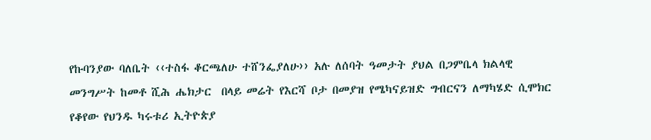የኩባንያው ባለቤት ‹‹ተስፋ ቆርጫለሁ ተሸንፌያለሁ›› አሉ ለሰባት ዓመታት ያህል በጋምቤላ ክልላዊ መንግሥት ከመቶ ሺሕ ሔክታር  በላይ መሬት የእርሻ ቦታ በመያዝ የሜካናይዝድ ግብርናን ለማካሄድ ሲሞክር የቆየው የህንዱ ካሩቱሪ ኢትዮጵያ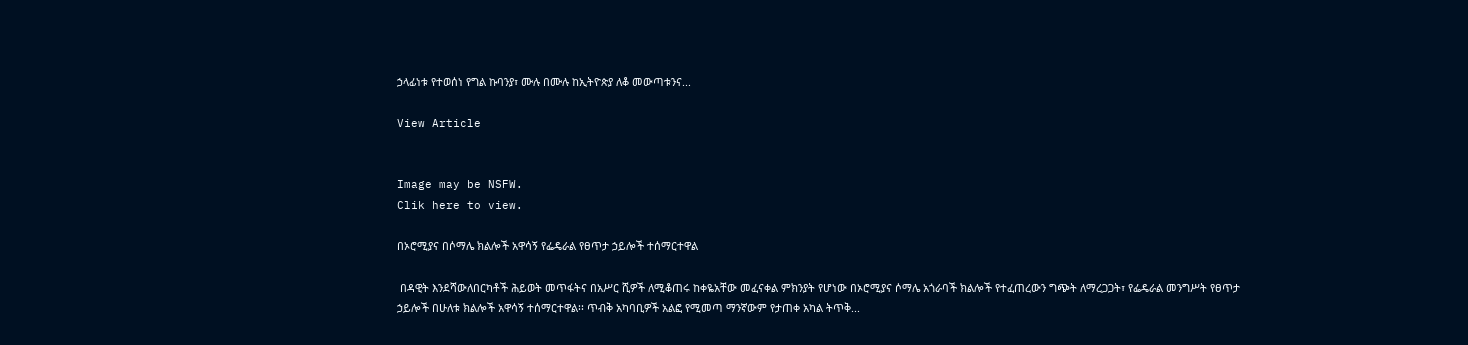ኃላፊነቱ የተወሰነ የግል ኩባንያ፣ ሙሉ በሙሉ ከኢትዮጵያ ለቆ መውጣቱንና...

View Article


Image may be NSFW.
Clik here to view.

በኦሮሚያና በሶማሌ ክልሎች አዋሳኝ የፌዴራል የፀጥታ ኃይሎች ተሰማርተዋል

 በዳዊት እንደሻውለበርካቶች ሕይወት መጥፋትና በአሥር ሺዎች ለሚቆጠሩ ከቀዬአቸው መፈናቀል ምክንያት የሆነው በኦሮሚያና ሶማሌ አጎራባች ክልሎች የተፈጠረውን ግጭት ለማረጋጋት፣ የፌዴራል መንግሥት የፀጥታ ኃይሎች በሁለቱ ክልሎች አዋሳኝ ተሰማርተዋል፡፡ ጥብቅ አካባቢዎች አልፎ የሚመጣ ማንኛውም የታጠቀ አካል ትጥቅ...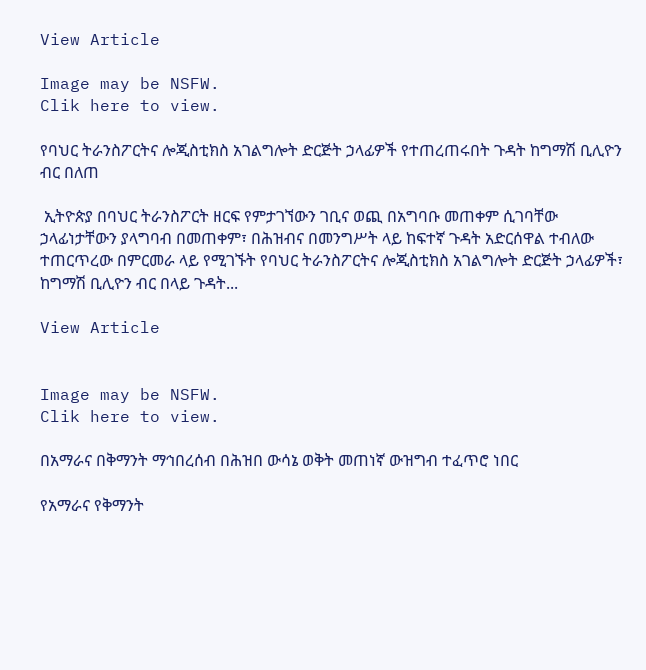View Article

Image may be NSFW.
Clik here to view.

የባህር ትራንስፖርትና ሎጂስቲክስ አገልግሎት ድርጅት ኃላፊዎች የተጠረጠሩበት ጉዳት ከግማሽ ቢሊዮን ብር በለጠ

 ኢትዮጵያ በባህር ትራንስፖርት ዘርፍ የምታገኘውን ገቢና ወጪ በአግባቡ መጠቀም ሲገባቸው ኃላፊነታቸውን ያላግባብ በመጠቀም፣ በሕዝብና በመንግሥት ላይ ከፍተኛ ጉዳት አድርሰዋል ተብለው ተጠርጥረው በምርመራ ላይ የሚገኙት የባህር ትራንስፖርትና ሎጂስቲክስ አገልግሎት ድርጅት ኃላፊዎች፣ ከግማሽ ቢሊዮን ብር በላይ ጉዳት...

View Article


Image may be NSFW.
Clik here to view.

በአማራና በቅማንት ማኅበረሰብ በሕዝበ ውሳኔ ወቅት መጠነኛ ውዝግብ ተፈጥሮ ነበር

የአማራና የቅማንት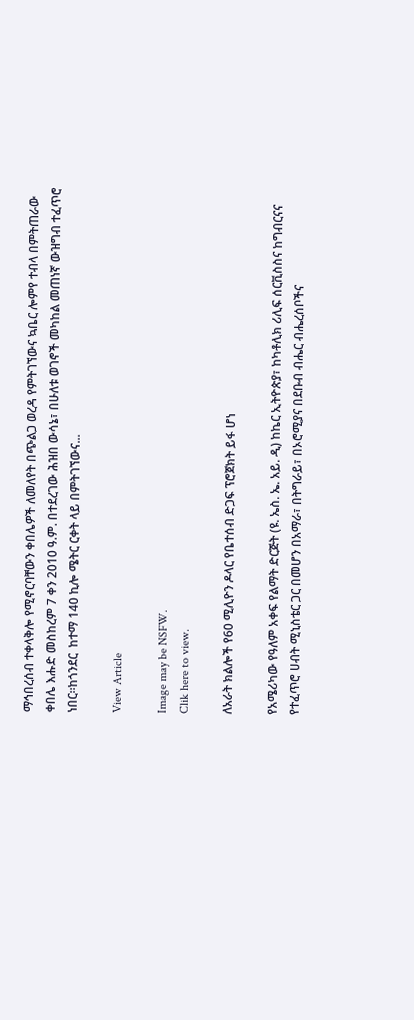ማኅበረሰብ ተቀላቅሎ የሚኖርባቸውን ቀበሌዎች ለመለየት በጭልጋ ወረዳ የምትገኘውና ኳቤር ሎምየ ተብላ በምትጠራው ቀበሌ እሑድ መስከረም 7 ቀን 2010 ዓ.ም. በተደረገው ሕዝበ ውሳኔ፣ በሁለቱ ወገኖች መካከል መጠነኛ ውዝግብ ተፈጥሮ ነበር፡፡ከጎንደር  ከተማ 140 ኪሎ ሜትር ርቀት ላይ በምትገኘውና...

View Article

Image may be NSFW.
Clik here to view.

ለአራት ክልሎች የ60 ሚሊዮን ዶላር የቤተሰብ ድጋፍ ፕሮጀክት ይፋ ሆነ

የአሜሪካው የዓለም አቀፍ የልማት ድርጅት (ዩ. ኤስ. ኤ. አይ. ዲ) ከኬር ኢትዮጵያ፣ ከካቶሊክ ሪሊፍ ሰርቪስስና ከግብርናና የተፈጥሮ ሀብት ሚኒስቴር ጋር በመሆን በአማራ፣ በትግራይ፣ በኦሮሚያና በደቡብ ብሔር ብሔረሰቦችና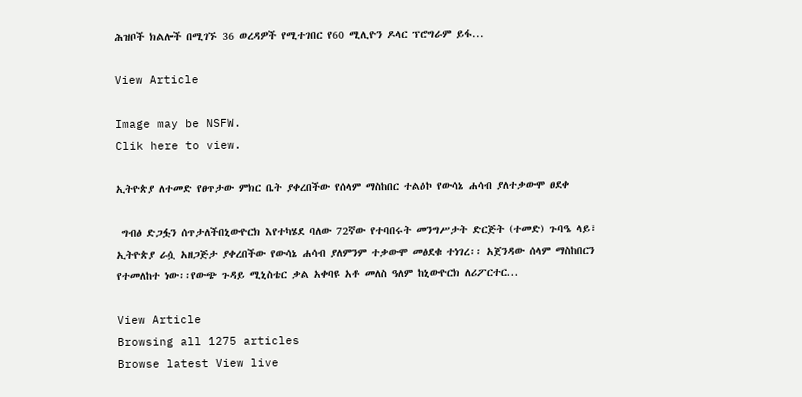ሕዝቦች ክልሎች በሚገኙ 36 ወረዳዎች የሚተገበር የ60 ሚሊዮን ዶላር ፕሮግራም ይፋ...

View Article

Image may be NSFW.
Clik here to view.

ኢትዮጵያ ለተመድ የፀጥታው ምክር ቤት ያቀረበችው የሰላም ማስከበር ተልዕኮ የውሳኔ ሐሳብ ያለተቃውሞ ፀደቀ

 ግብፅ ድጋፏን ሰጥታለችበኒውዮርክ እየተካሄደ ባለው 72ኛው የተባበሩት መንግሥታት ድርጅት (ተመድ) ጉባዔ ላይ፣ ኢትዮጵያ ራሷ አዘጋጅታ ያቀረበችው የውሳኔ ሐሳብ ያለምንም ተቃውሞ መፅደቁ ተነገረ፡፡ አጀንዳው ሰላም ማስከበርን የተመለከተ ነው፡፡የውጭ ጉዳይ ሚኒስቴር ቃል አቀባዩ አቶ መለስ ዓለም ከኒውዮርክ ለሪፖርተር...

View Article
Browsing all 1275 articles
Browse latest View live